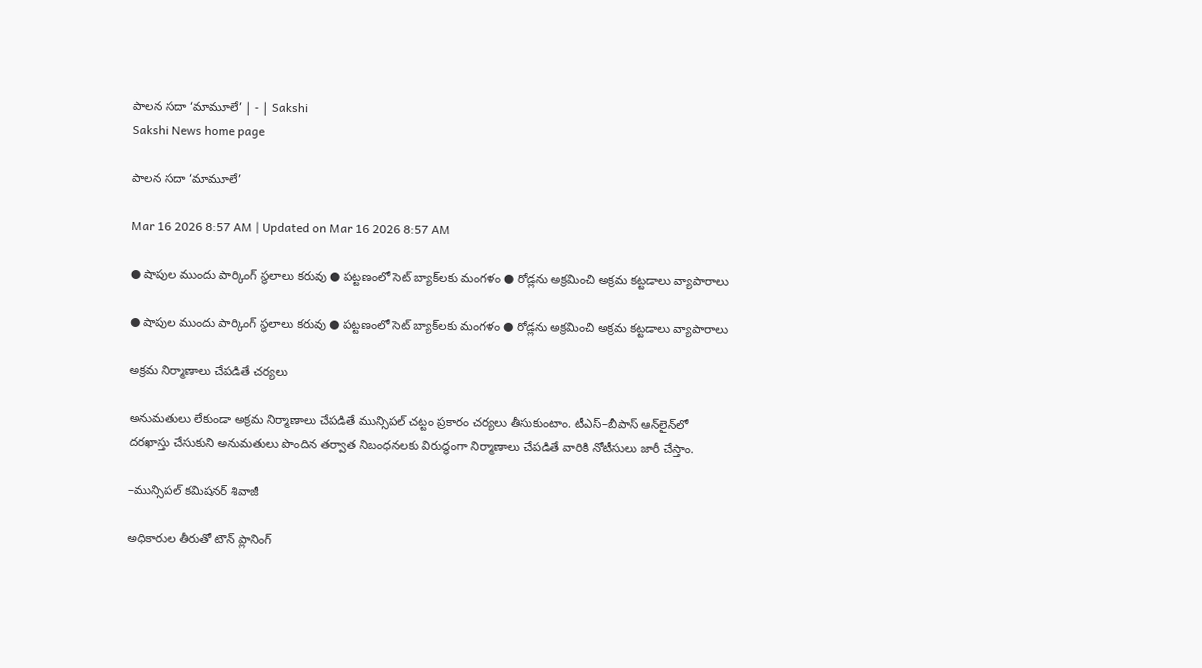పాలన సదా ‘మామూలే’ | - | Sakshi
Sakshi News home page

పాలన సదా ‘మామూలే’

Mar 16 2026 8:57 AM | Updated on Mar 16 2026 8:57 AM

● షాపుల ముందు పార్కింగ్‌ స్థలాలు కరువు ● పట్టణంలో సెట్‌ బ్యాక్‌లకు మంగళం ● రోడ్లను అక్రమించి అక్రమ కట్టడాలు వ్యాపారాలు

● షాపుల ముందు పార్కింగ్‌ స్థలాలు కరువు ● పట్టణంలో సెట్‌ బ్యాక్‌లకు మంగళం ● రోడ్లను అక్రమించి అక్రమ కట్టడాలు వ్యాపారాలు

అక్రమ నిర్మాణాలు చేపడితే చర్యలు

అనుమతులు లేకుండా అక్రమ నిర్మాణాలు చేపడితే మున్సిపల్‌ చట్టం ప్రకారం చర్యలు తీసుకుంటాం. టీఎస్‌–బీపాస్‌ ఆన్‌లైన్‌లో దరఖాస్తు చేసుకుని అనుమతులు పొందిన తర్వాత నిబంధనలకు విరుద్ధంగా నిర్మాణాలు చేపడితే వారికి నోటీసులు జారీ చేస్తాం.

–మున్సిపల్‌ కమిషనర్‌ శివాజీ

అధికారుల తీరుతో టౌన్‌ ప్లానింగ్‌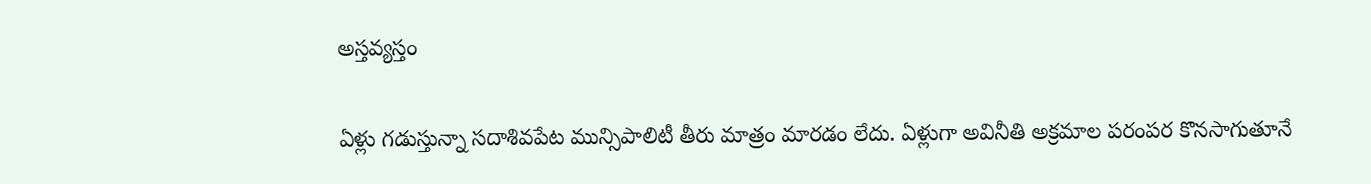అస్తవ్యస్తం

ఏళ్లు గడుస్తున్నా సదాశివపేట మున్సిపాలిటీ తీరు మాత్రం మారడం లేదు. ఏళ్లుగా అవినీతి అక్రమాల పరంపర కొనసాగుతూనే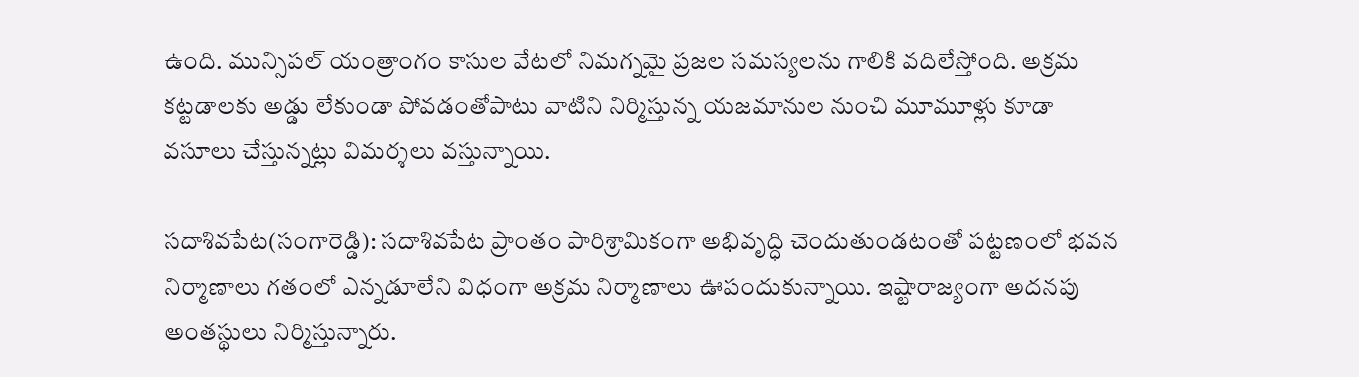ఉంది. మున్సిపల్‌ యంత్రాంగం కాసుల వేటలో నిమగ్నమై ప్రజల సమస్యలను గాలికి వదిలేస్తోంది. అక్రమ కట్టడాలకు అడ్డు లేకుండా పోవడంతోపాటు వాటిని నిర్మిస్తున్న యజమానుల నుంచి మూమూళ్లు కూడా వసూలు చేస్తున్నట్లు విమర్శలు వస్తున్నాయి.

సదాశివపేట(సంగారెడ్డి): సదాశివపేట ప్రాంతం పారిశ్రామికంగా అభివృద్ధి చెందుతుండటంతో పట్టణంలో భవన నిర్మాణాలు గతంలో ఎన్నడూలేని విధంగా అక్రమ నిర్మాణాలు ఊపందుకున్నాయి. ఇష్టారాజ్యంగా అదనపు అంతస్థులు నిర్మిస్తున్నారు.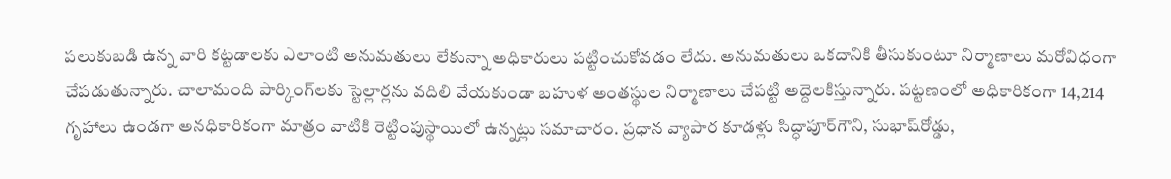పలుకుబడి ఉన్న వారి కట్టడాలకు ఎలాంటి అనుమతులు లేకున్నా అధికారులు పట్టించుకోవడం లేదు. అనుమతులు ఒకదానికి తీసుకుంటూ నిర్మాణాలు మరోవిధంగా చేపడుతున్నారు. చాలామంది పార్కింగ్‌లకు స్టెల్లార్లను వదిలి వేయకుండా బహుళ అంతస్థుల నిర్మాణాలు చేపట్టి అద్దెలకిస్తున్నారు. పట్టణంలో అధికారికంగా 14,214 గృహాలు ఉండగా అనధికారికంగా మాత్రం వాటికి రెట్టింపుస్థాయిలో ఉన్నట్లు సమాచారం. ప్రధాన వ్యాపార కూడళ్లు సిద్ధాపూర్‌గౌని, సుభాష్‌రోడ్డు,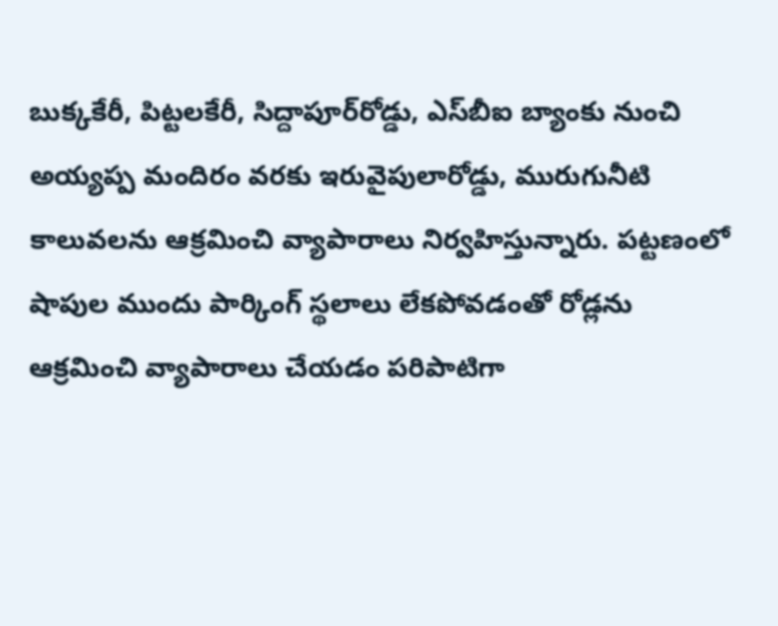బుక్కకేరీ, పిట్టలకేరీ, సిద్దాపూర్‌రోడ్డు, ఎస్‌బీఐ బ్యాంకు నుంచి అయ్యప్ప మందిరం వరకు ఇరువైపులారోడ్డు, మురుగునీటి కాలువలను ఆక్రమించి వ్యాపారాలు నిర్వహిస్తున్నారు. పట్టణంలో షాపుల ముందు పార్కింగ్‌ స్థలాలు లేకపోవడంతో రోడ్లను ఆక్రమించి వ్యాపారాలు చేయడం పరిపాటిగా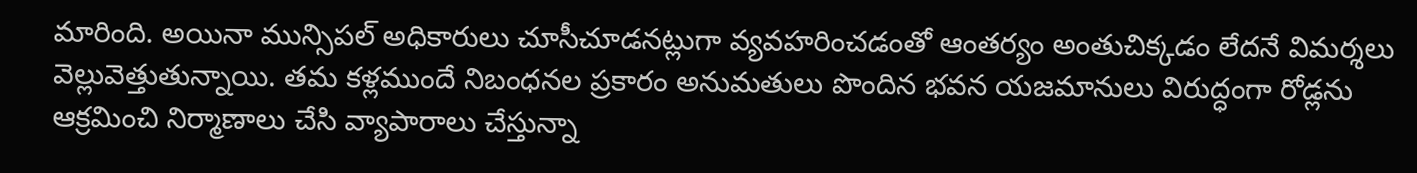మారింది. అయినా మున్సిపల్‌ అధికారులు చూసీచూడనట్లుగా వ్యవహరించడంతో ఆంతర్యం అంతుచిక్కడం లేదనే విమర్శలు వెల్లువెత్తుతున్నాయి. తమ కళ్లముందే నిబంధనల ప్రకారం అనుమతులు పొందిన భవన యజమానులు విరుద్ధంగా రోడ్లను ఆక్రమించి నిర్మాణాలు చేసి వ్యాపారాలు చేస్తున్నా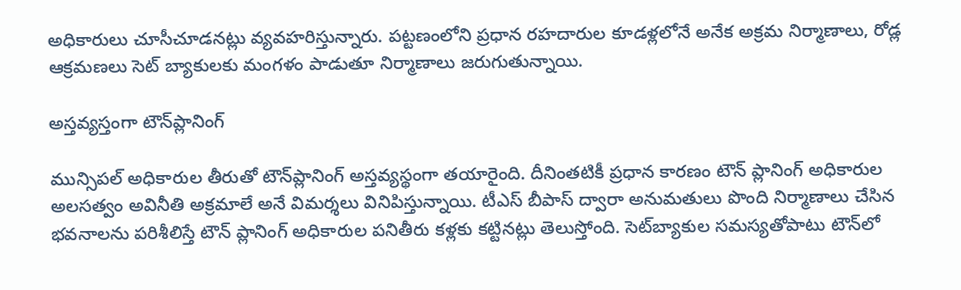అధికారులు చూసీచూడనట్లు వ్యవహరిస్తున్నారు. పట్టణంలోని ప్రధాన రహదారుల కూడళ్లలోనే అనేక అక్రమ నిర్మాణాలు, రోడ్ల ఆక్రమణలు సెట్‌ బ్యాకులకు మంగళం పాడుతూ నిర్మాణాలు జరుగుతున్నాయి.

అస్తవ్యస్తంగా టౌన్‌ప్లానింగ్‌

మున్సిపల్‌ అధికారుల తీరుతో టౌన్‌ప్లానింగ్‌ అస్తవ్యస్థంగా తయారైంది. దీనింతటికీ ప్రధాన కారణం టౌన్‌ ప్లానింగ్‌ అధికారుల అలసత్వం అవినీతి అక్రమాలే అనే విమర్శలు వినిపిస్తున్నాయి. టీఎస్‌ బీపాస్‌ ద్వారా అనుమతులు పొంది నిర్మాణాలు చేసిన భవనాలను పరిశీలిస్తే టౌన్‌ ప్లానింగ్‌ అధికారుల పనితీరు కళ్లకు కట్టినట్లు తెలుస్తోంది. సెట్‌బ్యాకుల సమస్యతోపాటు టౌన్‌లో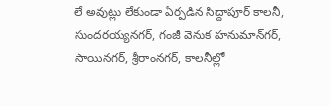లే అవుట్లు లేకుండా ఏర్పడిన సిద్దాపూర్‌ కాలనీ, సుందరయ్యనగర్‌, గంజీ వెనుక హనుమాన్‌గర్‌, సాయినగర్‌, శ్రీరాంనగర్‌, కాలనీల్లో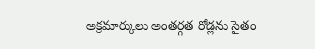అక్రమార్కులు అంతర్గత రోడ్లను సైతం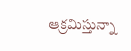ఆక్రమిస్తున్నా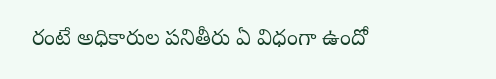రంటే అధికారుల పనితీరు ఏ విధంగా ఉందో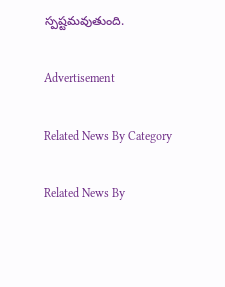స్పష్టమవుతుంది.

Advertisement

Related News By Category

Related News By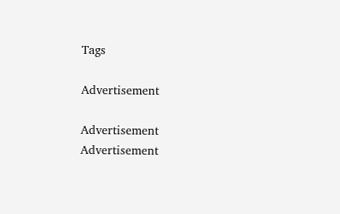Tags

Advertisement

Advertisement
Advertisement